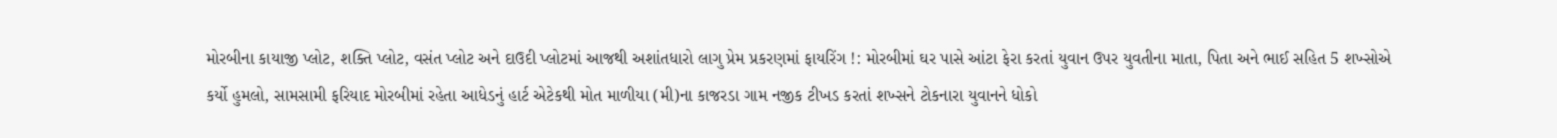મોરબીના કાયાજી પ્લોટ, શક્તિ પ્લોટ, વસંત પ્લોટ અને દાઉદી પ્લોટમાં આજથી અશાંતધારો લાગુ પ્રેમ પ્રકરણમાં ફાયરિંગ !: મોરબીમાં ઘર પાસે આંટા ફેરા કરતાં યુવાન ઉપર યુવતીના માતા, પિતા અને ભાઈ સહિત 5 શખ્સોએ કર્યો હુમલો, સામસામી ફરિયાદ મોરબીમાં રહેતા આધેડનું હાર્ટ એટેકથી મોત માળીયા (મી)ના કાજરડા ગામ નજીક ટીખડ કરતાં શખ્સને ટોકનારા યુવાનને ધોકો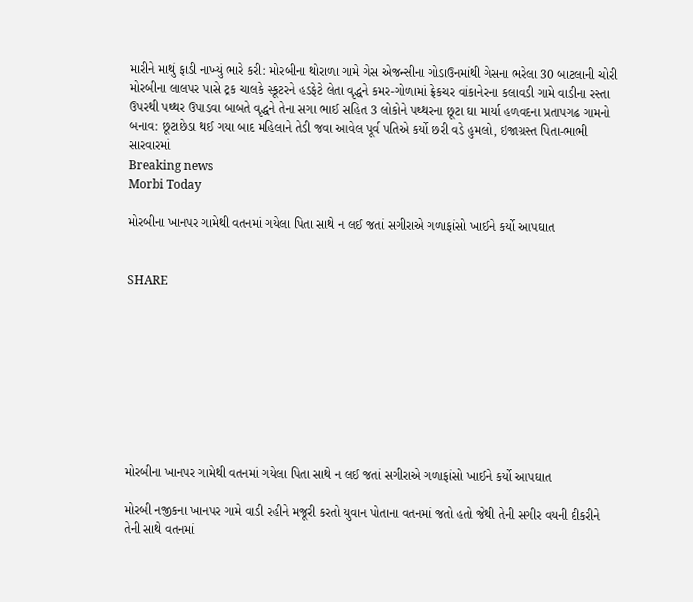મારીને માથું ફાડી નાખ્યું ભારે કરી: મોરબીના થોરાળા ગામે ગેસ એજન્સીના ગોડાઉનમાંથી ગેસના ભરેલા 30 બાટલાની ચોરી મોરબીના લાલપર પાસે ટ્રક ચાલકે સ્કૂટરને હડફેટે લેતા વૃદ્ધને કમર-ગોળામાં ફ્રેકચર વાંકાનેરના કલાવડી ગામે વાડીના રસ્તા ઉપરથી પથ્થર ઉપાડવા બાબતે વૃદ્ધને તેના સગા ભાઈ સહિત 3 લોકોને પથ્થરના છૂટા ઘા માર્યા હળવદના પ્રતાપગઢ ગામનો બનાવ: છૂટાછેડા થઈ ગયા બાદ મહિલાને તેડી જવા આવેલ પૂર્વ પતિએ કર્યો છરી વડે હુમલો, ઇજાગ્રસ્ત પિતા-ભાભી સારવારમાં
Breaking news
Morbi Today

મોરબીના ખાનપર ગામેથી વતનમાં ગયેલા પિતા સાથે ન લઈ જતાં સગીરાએ ગળાફાંસો ખાઈને કર્યો આપઘાત


SHARE









મોરબીના ખાનપર ગામેથી વતનમાં ગયેલા પિતા સાથે ન લઈ જતાં સગીરાએ ગળાફાંસો ખાઈને કર્યો આપઘાત

મોરબી નજીકના ખાનપર ગામે વાડી રહીને મજૂરી કરતો યુવાન પોતાના વતનમાં જતો હતો જેથી તેની સગીર વયની દીકરીને તેની સાથે વતનમાં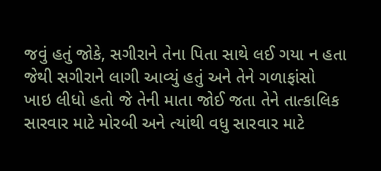જવું હતું જોકે, સગીરાને તેના પિતા સાથે લઈ ગયા ન હતા જેથી સગીરાને લાગી આવ્યું હતું અને તેને ગળાફાંસો ખાઇ લીધો હતો જે તેની માતા જોઈ જતા તેને તાત્કાલિક સારવાર માટે મોરબી અને ત્યાંથી વધુ સારવાર માટે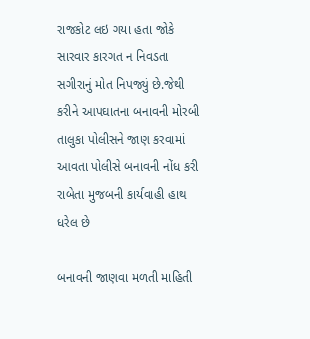રાજકોટ લઇ ગયા હતા જોકે સારવાર કારગત ન નિવડતા સગીરાનું મોત નિપજ્યું છે.જેથી કરીને આપઘાતના બનાવની મોરબી તાલુકા પોલીસને જાણ કરવામાં આવતા પોલીસે બનાવની નોંધ કરી રાબેતા મુજબની કાર્યવાહી હાથ ધરેલ છે

બનાવની જાણવા મળતી માહિતી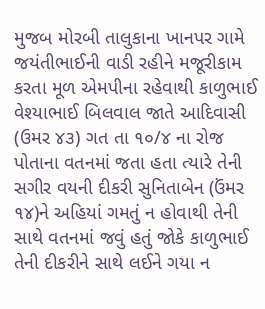મુજબ મોરબી તાલુકાના ખાનપર ગામે જયંતીભાઈની વાડી રહીને મજૂરીકામ કરતા મૂળ એમપીના રહેવાથી કાળુભાઈ વેશ્યાભાઈ બિલવાલ જાતે આદિવાસી (ઉમર ૪૩) ગત તા ૧૦/૪ ના રોજ પોતાના વતનમાં જતા હતા ત્યારે તેની સગીર વયની દીકરી સુનિતાબેન (ઉંમર ૧૪)ને અહિયાં ગમતું ન હોવાથી તેની સાથે વતનમાં જવું હતું જોકે કાળુભાઈ તેની દીકરીને સાથે લઈને ગયા ન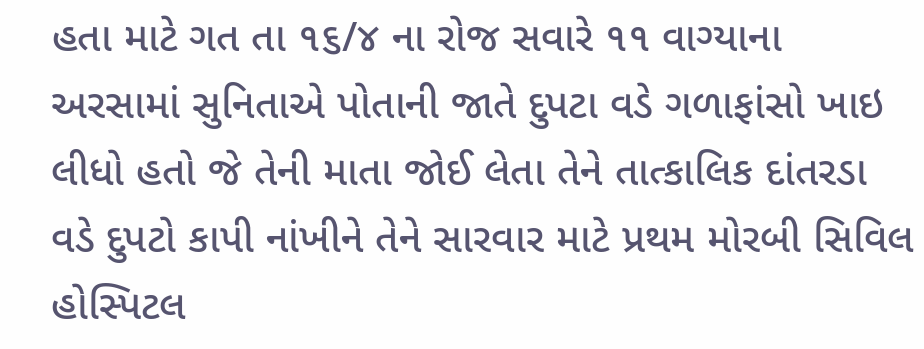હતા માટે ગત તા ૧૬/૪ ના રોજ સવારે ૧૧ વાગ્યાના અરસામાં સુનિતાએ પોતાની જાતે દુપટા વડે ગળાફાંસો ખાઇ લીધો હતો જે તેની માતા જોઈ લેતા તેને તાત્કાલિક દાંતરડા વડે દુપટો કાપી નાંખીને તેને સારવાર માટે પ્રથમ મોરબી સિવિલ હોસ્પિટલ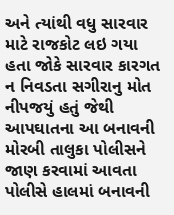અને ત્યાંથી વધુ સારવાર માટે રાજકોટ લઇ ગયા હતા જોકે સારવાર કારગત ન નિવડતા સગીરાનુ મોત નીપજયું હતું જેથી આપઘાતના આ બનાવની મોરબી તાલુકા પોલીસને જાણ કરવામાં આવતા પોલીસે હાલમાં બનાવની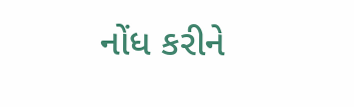નોંધ કરીને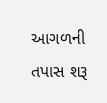આગળની તપાસ શરૂ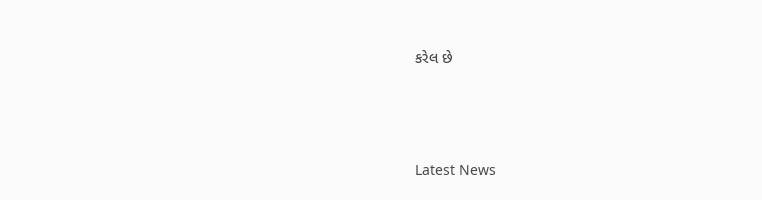કરેલ છે






Latest News